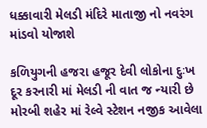ધક્કાવારી મેલડી મંદિરે માતાજી નો નવરંગ માંડવો યોજાશે

કળિયુગની હજરા હજૂર દેવી લોકોના દુઃખ દૂર કરનારી માં મેલડી ની વાત જ ન્યારી છે મોરબી શહેર માં રેલ્વે સ્ટેશન નજીક આવેલા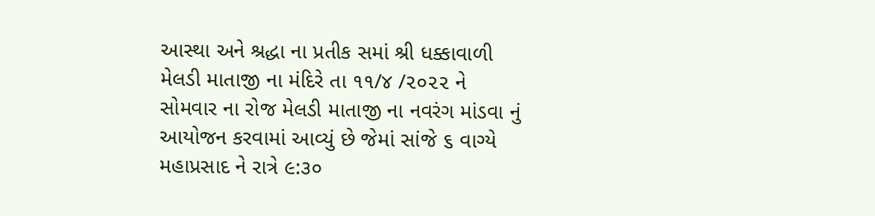આસ્થા અને શ્રદ્ધા ના પ્રતીક સમાં શ્રી ધક્કાવાળી મેલડી માતાજી ના મંદિરે તા ૧૧/૪ /૨૦૨૨ ને સોમવાર ના રોજ મેલડી માતાજી ના નવરંગ માંડવા નું આયોજન કરવામાં આવ્યું છે જેમાં સાંજે ૬ વાગ્યે મહાપ્રસાદ ને રાત્રે ૯:૩૦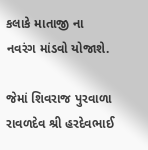કલાકે માતાજી ના નવરંગ માંડવો યોજાશે.

જેમાં શિવરાજ પુરવાળા રાવળદેવ શ્રી હરદેવભાઈ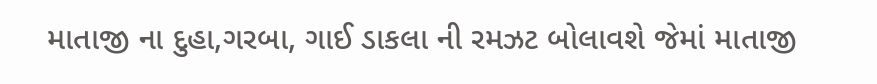માતાજી ના દુહા,ગરબા, ગાઈ ડાકલા ની રમઝટ બોલાવશે જેમાં માતાજી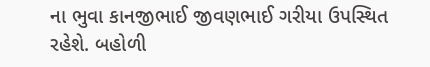ના ભુવા કાનજીભાઈ જીવણભાઈ ગરીયા ઉપસ્થિત રહેશે. બહોળી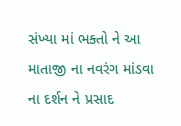સંખ્યા માં ભક્તો ને આ માતાજી ના નવરંગ માંડવા ના દર્શન ને પ્રસાદ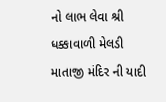નો લાભ લેવા શ્રી ધક્કાવાળી મેલડી માતાજી મંદિર ની યાદી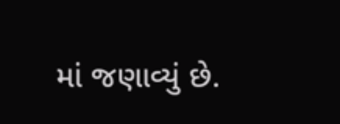માં જણાવ્યું છે.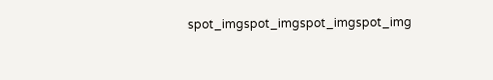spot_imgspot_imgspot_imgspot_img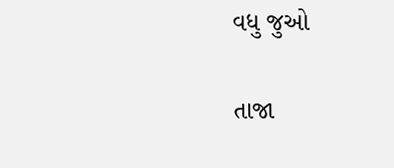વધુ જુઓ

તાજા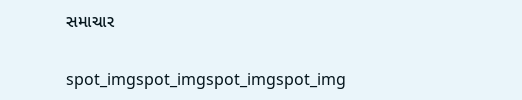સમાચાર

spot_imgspot_imgspot_imgspot_img